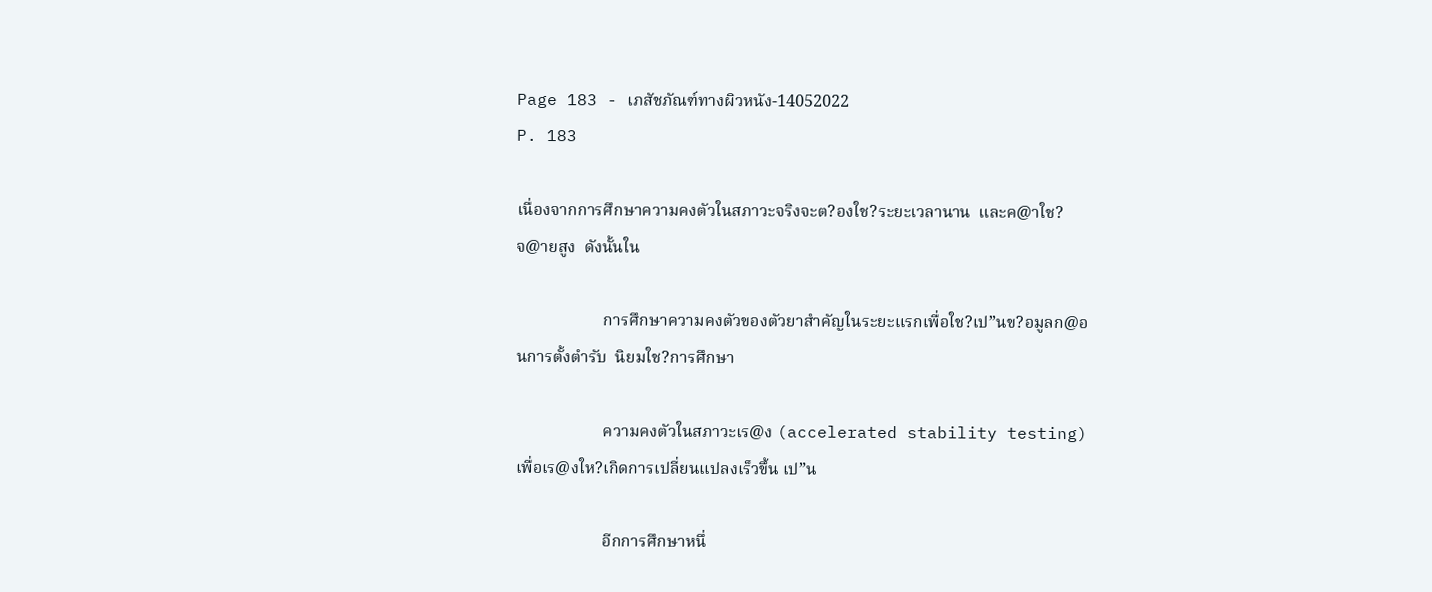Page 183 - เภสัชภัณฑ์ทางผิวหนัง-14052022
P. 183

เนื่องจากการศึกษาความคงตัวในสภาวะจริงจะต?องใช?ระยะเวลานาน  และค@าใช?จ@ายสูง  ดังนั้นใน

                     การศึกษาความคงตัวของตัวยาสำคัญในระยะแรกเพื่อใช?เป”นข?อมูลก@อนการตั้งตำรับ  นิยมใช?การศึกษา

                     ความคงตัวในสภาวะเร@ง (accelerated stability testing)  เพื่อเร@งให?เกิดการเปลี่ยนแปลงเร็วขึ้น เป”น

                     อีกการศึกษาหนึ่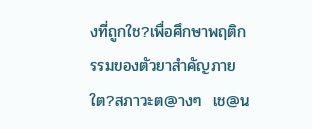งที่ถูกใช?เพื่อศึกษาพฤติกรรมของตัวยาสำคัญภายใต?สภาวะต@างๆ  เช@น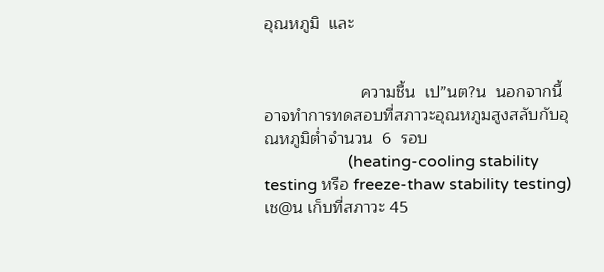อุณหภูมิ  และ


                     ความชื้น  เป”นต?น  นอกจากนี้อาจทำการทดสอบที่สภาวะอุณหภูมสูงสลับกับอุณหภูมิต่ำจำนวน  6  รอบ
                     (heating-cooling stability testing หรือ freeze-thaw stability testing) เช@น เก็บที่สภาวะ 45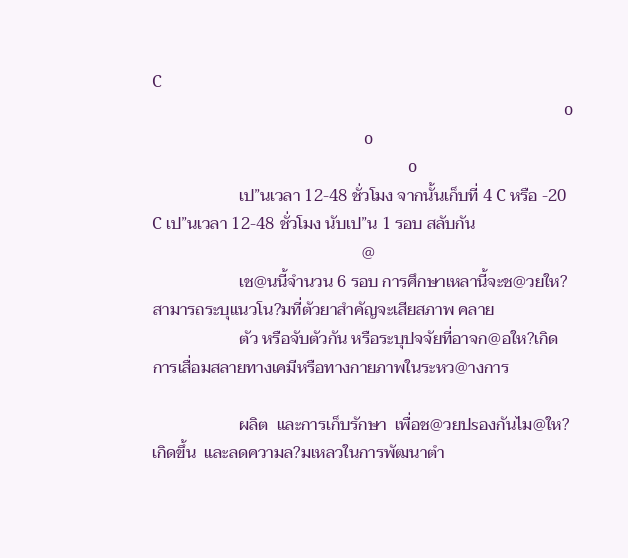C
                                                                                                       o
                                                     o
                                                                o
                     เป”นเวลา 12-48 ชั่วโมง จากนั้นเก็บที่ 4 C หรือ -20 C เป”นเวลา 12-48 ชั่วโมง นับเป”น 1 รอบ สลับกัน
                                                   @
                     เช@นนี้จำนวน 6 รอบ การศึกษาเหลานี้จะช@วยให?สามารถระบุแนวโน?มที่ตัวยาสำคัญจะเสียสภาพ คลาย
                     ตัว หรือจับตัวกัน หรือระบุปจจัยที่อาจก@อให?เกิดการเสื่อมสลายทางเคมีหรือทางกายภาพในระหว@างการ

                     ผลิต  และการเก็บรักษา  เพื่อช@วยปsองกันไม@ให?เกิดขึ้น  และลดความล?มเหลวในการพัฒนาตำ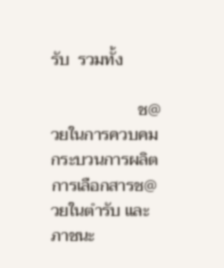รับ  รวมทั้ง

                     ช@วยในการควบคมกระบวนการผลิต การเลือกสารช@วยในตำรับ และภาชนะ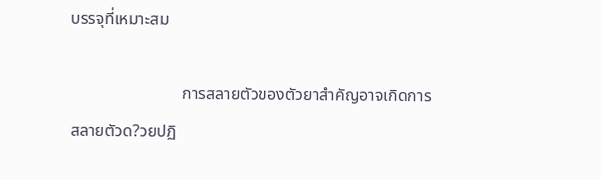บรรจุที่เหมาะสม

                           การสลายตัวของตัวยาสำคัญอาจเกิดการสลายตัวด?วยปฏิ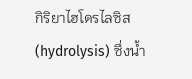กิริยาไฮโดรไลซิส (hydrolysis) ซึ่งน้ำ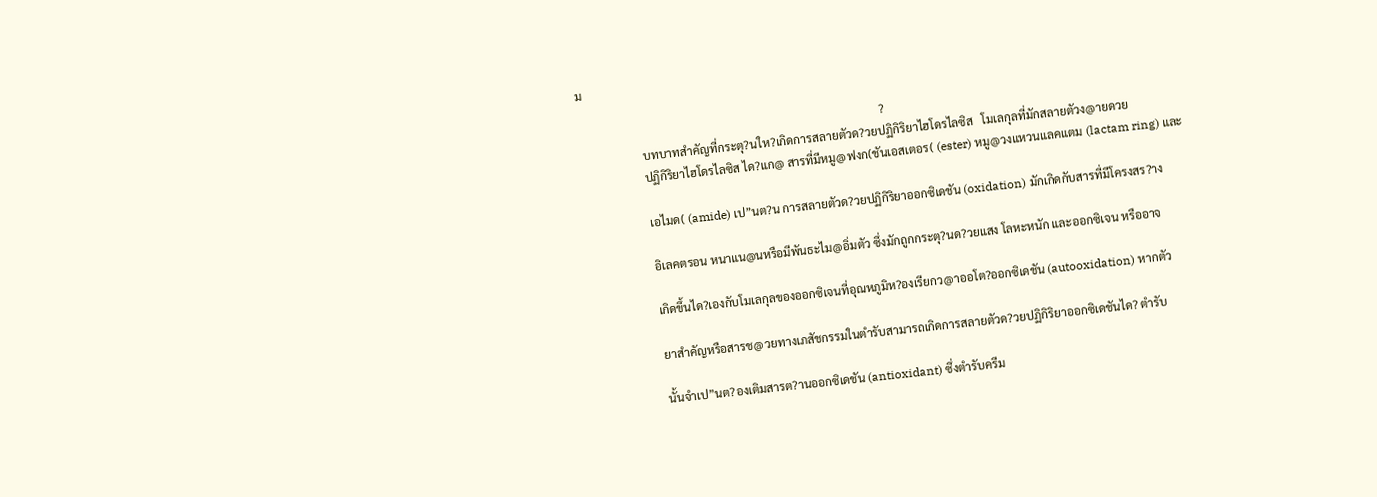ม

                                                                                                       ?
                     บทบาทสำคัญที่กระตุ?นให?เกิดการสลายตัวด?วยปฏิกิริยาไฮโดรไลซิส   โมเลกุลที่มักสลายตัวง@ายดวย
                     ปฏิกิริยาไฮโดรไลซิส ได?แก@ สารที่มีหมู@ฟงก(ชันเอสเตอร( (ester) หมู@วงแหวนแลคแตม (lactam ring) และ

                     เอไมด( (amide) เป”นต?น การสลายตัวด?วยปฏิกิริยาออกซิเดชัน (oxidation) มักเกิดกับสารที่มีโครงสร?าง

                     อิเลคตรอน หนาแน@นหรือมีพันธะไม@อิ่มตัว ซึ่งมักถูกกระตุ?นด?วยแสง โลหะหนัก และออกซิเจน หรืออาจ

                     เกิดขึ้นได?เองกับโมเลกุลของออกซิเจนที่อุณหภูมิห?องเรียกว@าออโต?ออกซิเดชัน (autooxidation) หากตัว

                     ยาสำคัญหรือสารช@วยทางเภสัชกรรมในตำรับสามารถเกิดการสลายตัวด?วยปฏิกิริยาออกซิเดชันได? ตำรับ

                     นั้นจำเป”นต?องเติมสารต?านออกซิเดชัน (antioxidant) ซึ่งตำรับครีม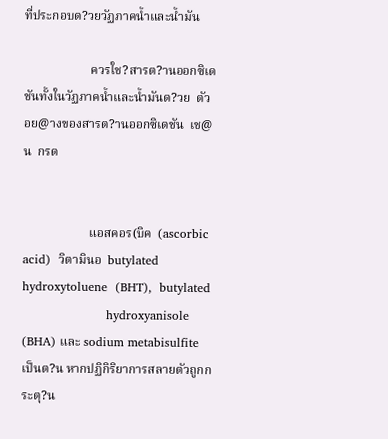ที่ประกอบด?วยวัฏภาคน้ำและน้ำมัน

                     ควรใช?สารต?านออกซิเดชันทั้งในวัฏภาคน้ำและน้ำมันด?วย  ตัวอย@างของสารต?านออกซิเดชัน  เช@น  กรด


                     แอสคอร(บิค  (ascorbic  acid)  วิตามินอ  butylated  hydroxytoluene  (BHT),  butylated
                     hydroxyanisole (BHA) และ sodium metabisulfite เป็นต?น หากปฏิกิริยาการสลายตัวถูกกระตุ?น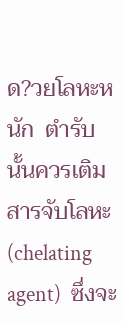ด?วยโลหะหนัก  ตำรับนั้นควรเติมสารจับโลหะ  (chelating  agent)  ซึ่งจะ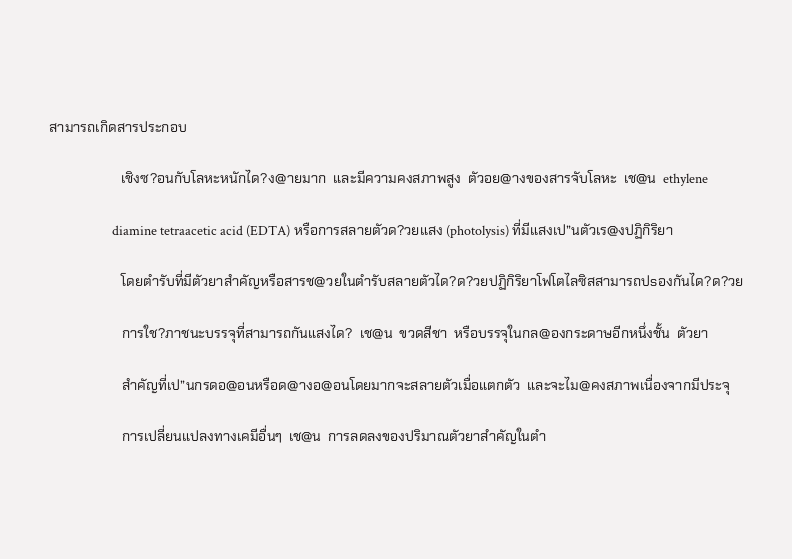สามารถเกิดสารประกอบ

                     เชิงซ?อนกับโลหะหนักได?ง@ายมาก  และมีความคงสภาพสูง  ตัวอย@างของสารจับโลหะ  เช@น  ethylene

                     diamine tetraacetic acid (EDTA) หรือการสลายตัวด?วยแสง (photolysis) ที่มีแสงเป”นตัวเร@งปฏิกิริยา

                     โดยตำรับที่มีตัวยาสำคัญหรือสารช@วยในตำรับสลายตัวได?ด?วยปฏิกิริยาโฟโตไลซิสสามารถปsองกันได?ด?วย

                     การใช?ภาชนะบรรจุที่สามารถกันแสงได?  เช@น  ขวดสีชา  หรือบรรจุในกล@องกระดาษอีกหนึ่งชั้น  ตัวยา

                     สำคัญที่เป”นกรดอ@อนหรือด@างอ@อนโดยมากจะสลายตัวเมื่อแตกตัว  และจะไม@คงสภาพเนื่องจากมีประจุ

                     การเปลี่ยนแปลงทางเคมีอื่นๆ  เช@น  การลดลงของปริมาณตัวยาสำคัญในตำ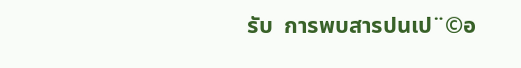รับ  การพบสารปนเป¨©อ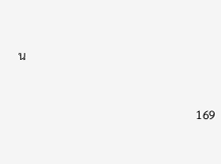น



                                                             169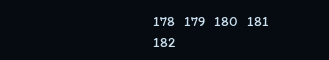178   179   180   181   182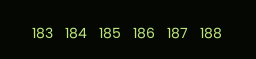183   184   185   186   187   188